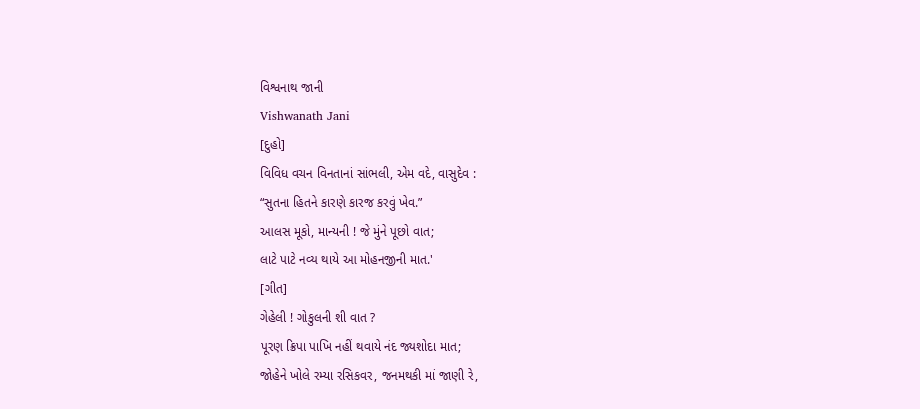વિશ્વનાથ જાની
Vishwanath Jani
[દુહો]
વિવિધ વચન વિનતાનાં સાંભલી, એમ વદે, વાસુદેવ :
“સુતના હિતને કારણે કારજ કરવું ખેવ.”
આલસ મૂકો, માન્યની ! જે મુંને પૂછો વાત;
લાટે પાટે નવ્ય થાયે આ મોહનજીની માત.'
[ગીત]
ગેહેલી ! ગોકુલની શી વાત ?
પૂરણ ક્રિપા પાખિ નહીં થવાયે નંદ જ્યશોદા માત;
જોહેને ખોલે રમ્યા રસિકવર, જનમથકી માં જાણી રે,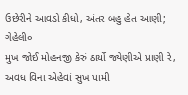ઉછેરીને આવડો કીધો, અંતર બહુ હેત આણી; ગેહેલી૦
મુખ જોઈ મોહનજી કેરું ઠાર્યો જ્યેણીએ પ્રાણી રે,
અવધ વિના એહેવાં સુખ પામી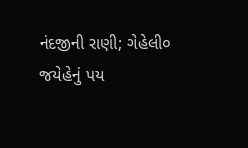નંદજીની રાણી; ગેહેલી૦
જયેહેનું પય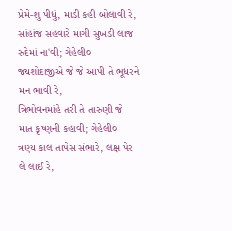પ્રેમે-શુ પીધું, માડી કહી બોલાવી રે,
સાંહાંજ સહવારે માગી સુખડી લાજ રુદેમાં ના'વી; ગેહેલી૦
જ્યશોદાજીએ જે જે આપી તે ભૂધરને મન ભાવી રે,
ત્રિભોવનમાંહે તરી તે તારુણી જે માત કૃષ્ણની કહાવી; ગેહેલી૦
ત્રણ્ય કાલ તાપેસ સંભારે, લક્ષ પેર લે લાઈ રે,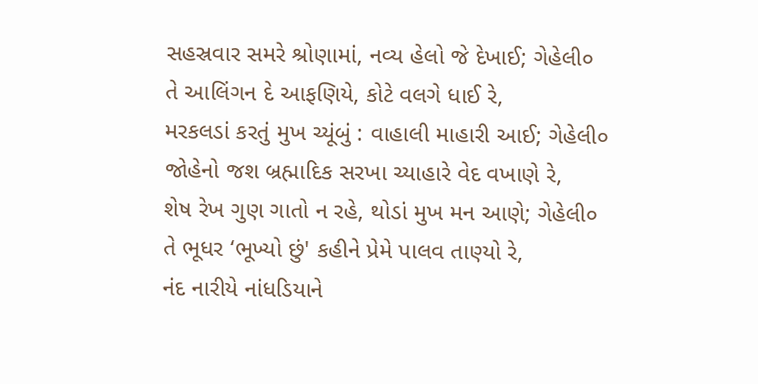સહસ્રવાર સમરે શ્રોણામાં, નવ્ય હેલો જે દેખાઈ; ગેહેલી૦
તે આલિંગન દે આફણિયે, કોટે વલગે ધાઈ રે,
મરકલડાં કરતું મુખ ચ્યૂંબું : વાહાલી માહારી આઈ; ગેહેલી૦
જોહેનો જશ બ્રહ્માદિક સરખા ચ્યાહારે વેદ વખાણે રે,
શેષ રેખ ગુણ ગાતો ન રહે, થોડાં મુખ મન આણે; ગેહેલી૦
તે ભૂધર ‘ભૂખ્યો છું' કહીને પ્રેમે પાલવ તાણ્યો રે,
નંદ નારીયે નાંધડિયાને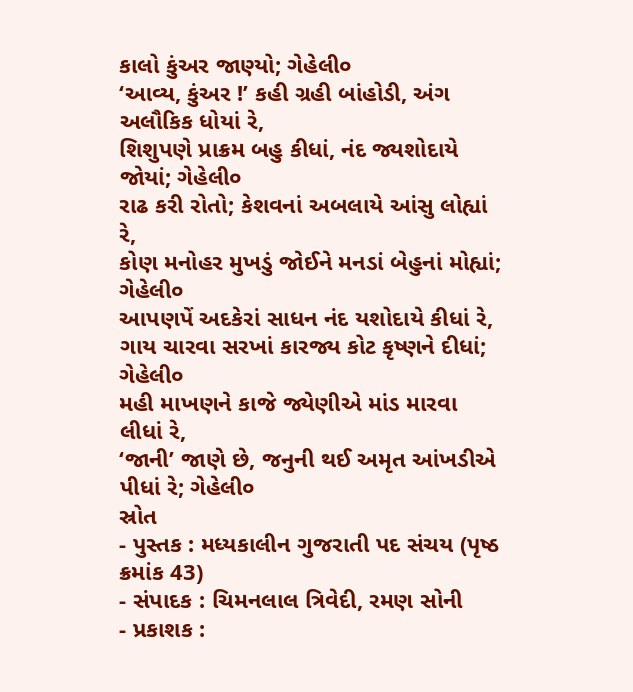કાલો કુંઅર જાણ્યો; ગેહેલી૦
‘આવ્ય, કુંઅર !’ કહી ગ્રહી બાંહોડી, અંગ અલૌકિક ધોયાં રે,
શિશુપણે પ્રાક્રમ બહુ કીધાં, નંદ જ્યશોદાયે જોયાં; ગેહેલી૦
રાઢ કરી રોતો; કેશવનાં અબલાયે આંસુ લોહ્યાં રે,
કોણ મનોહર મુખડું જોઈને મનડાં બેહુનાં મોહ્યાં; ગેહેલી૦
આપણપેં અદકેરાં સાધન નંદ યશોદાયે કીધાં રે,
ગાય ચારવા સરખાં કારજ્ય કોટ કૃષ્ણને દીધાં; ગેહેલી૦
મહી માખણને કાજે જ્યેણીએ માંડ મારવા લીધાં રે,
‘જાની’ જાણે છે, જનુની થઈ અમૃત આંખડીએ પીધાં રે; ગેહેલી૦
સ્રોત
- પુસ્તક : મધ્યકાલીન ગુજરાતી પદ સંચય (પૃષ્ઠ ક્રમાંક 43)
- સંપાદક : ચિમનલાલ ત્રિવેદી, રમણ સોની
- પ્રકાશક :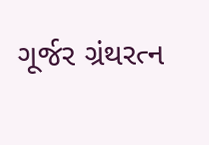ગૂર્જર ગ્રંથરત્ન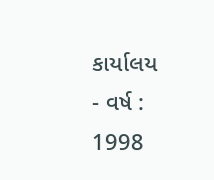કાર્યાલય
- વર્ષ : 1998